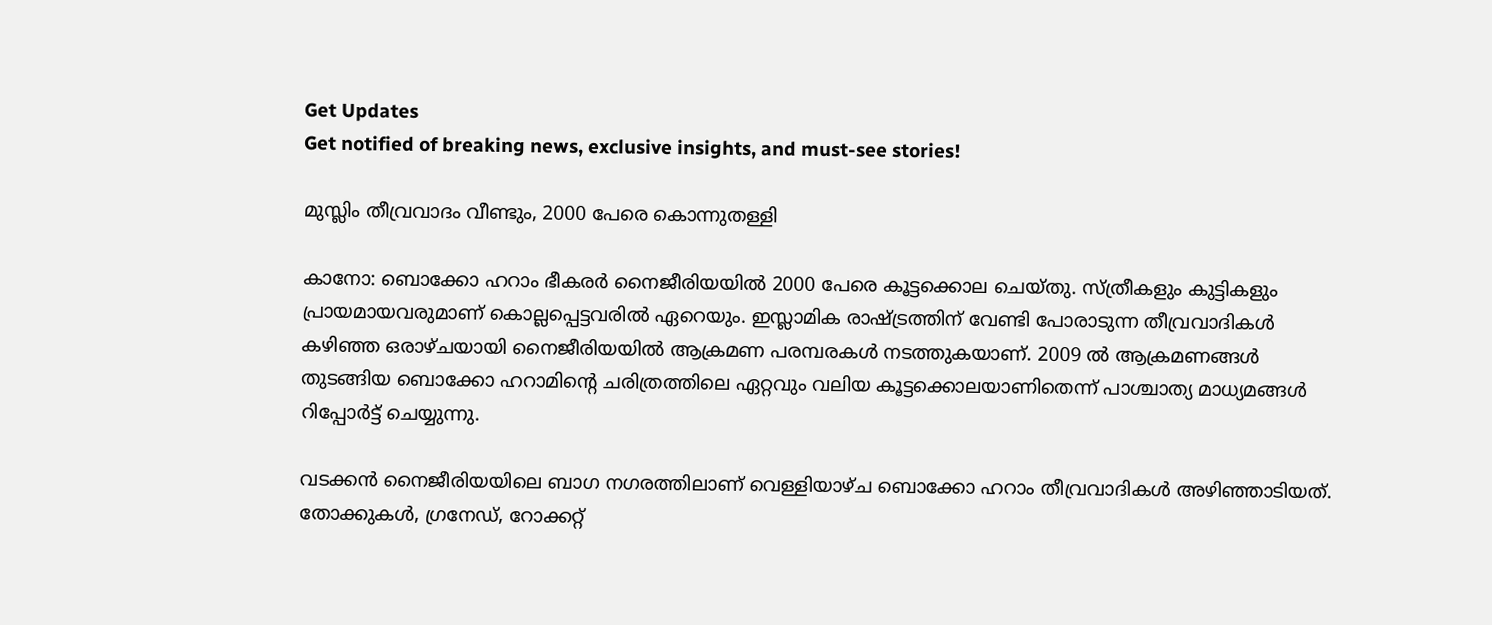Get Updates
Get notified of breaking news, exclusive insights, and must-see stories!

മുസ്ലിം തീവ്രവാദം വീണ്ടും, 2000 പേരെ കൊന്നുതള്ളി

കാനോ: ബൊക്കോ ഹറാം ഭീകരര്‍ നൈജീരിയയില്‍ 2000 പേരെ കൂട്ടക്കൊല ചെയ്തു. സ്ത്രീകളും കുട്ടികളും പ്രായമായവരുമാണ് കൊല്ലപ്പെട്ടവരില്‍ ഏറെയും. ഇസ്ലാമിക രാഷ്ട്രത്തിന് വേണ്ടി പോരാടുന്ന തീവ്രവാദികള്‍ കഴിഞ്ഞ ഒരാഴ്ചയായി നൈജീരിയയില്‍ ആക്രമണ പരമ്പരകള്‍ നടത്തുകയാണ്. 2009 ല്‍ ആക്രമണങ്ങള്‍ തുടങ്ങിയ ബൊക്കോ ഹറാമിന്റെ ചരിത്രത്തിലെ ഏറ്റവും വലിയ കൂട്ടക്കൊലയാണിതെന്ന് പാശ്ചാത്യ മാധ്യമങ്ങള്‍ റിപ്പോര്‍ട്ട് ചെയ്യുന്നു.

വടക്കന്‍ നൈജീരിയയിലെ ബാഗ നഗരത്തിലാണ് വെള്ളിയാഴ്ച ബൊക്കോ ഹറാം തീവ്രവാദികള്‍ അഴിഞ്ഞാടിയത്. തോക്കുകള്‍, ഗ്രനേഡ്, റോക്കറ്റ്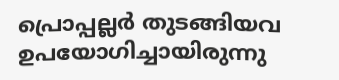പ്രൊപ്പല്ലര്‍ തുടങ്ങിയവ ഉപയോഗിച്ചായിരുന്നു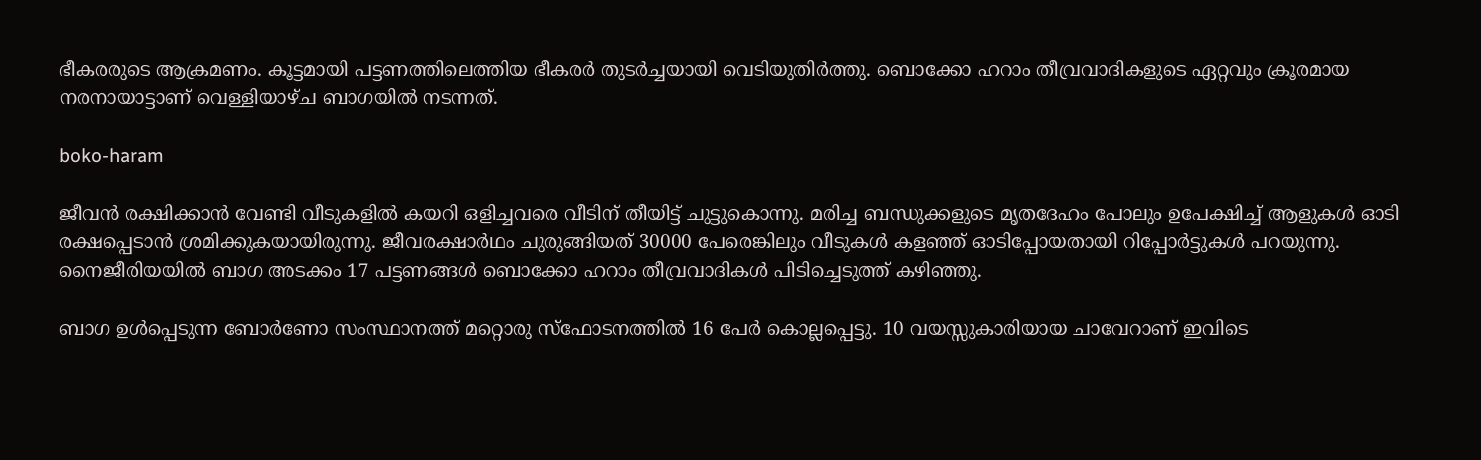ഭീകരരുടെ ആക്രമണം. കൂട്ടമായി പട്ടണത്തിലെത്തിയ ഭീകരര്‍ തുടര്‍ച്ചയായി വെടിയുതിര്‍ത്തു. ബൊക്കോ ഹറാം തീവ്രവാദികളുടെ ഏറ്റവും ക്രൂരമായ നരനായാട്ടാണ് വെള്ളിയാഴ്ച ബാഗയില്‍ നടന്നത്.

boko-haram

ജീവന്‍ രക്ഷിക്കാന്‍ വേണ്ടി വീടുകളില്‍ കയറി ഒളിച്ചവരെ വീടിന് തീയിട്ട് ചുട്ടുകൊന്നു. മരിച്ച ബന്ധുക്കളുടെ മൃതദേഹം പോലും ഉപേക്ഷിച്ച് ആളുകള്‍ ഓടി രക്ഷപ്പെടാന്‍ ശ്രമിക്കുകയായിരുന്നു. ജീവരക്ഷാര്‍ഥം ചുരുങ്ങിയത് 30000 പേരെങ്കിലും വീടുകള്‍ കളഞ്ഞ് ഓടിപ്പോയതായി റിപ്പോര്‍ട്ടുകള്‍ പറയുന്നു. നൈജീരിയയില്‍ ബാഗ അടക്കം 17 പട്ടണങ്ങള്‍ ബൊക്കോ ഹറാം തീവ്രവാദികള്‍ പിടിച്ചെടുത്ത് കഴിഞ്ഞു.

ബാഗ ഉള്‍പ്പെടുന്ന ബോര്‍ണോ സംസ്ഥാനത്ത് മറ്റൊരു സ്‌ഫോടനത്തില്‍ 16 പേര്‍ കൊല്ലപ്പെട്ടു. 10 വയസ്സുകാരിയായ ചാവേറാണ് ഇവിടെ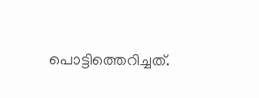പൊട്ടിത്തെറിച്ചത്.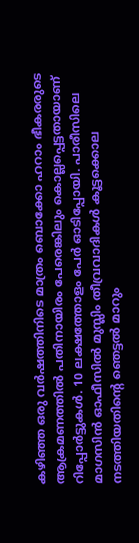കഴിഞ്ഞ ഒരു വര്‍ഷത്തിനിടെ മാത്രം ബൊക്കോ ഹറാം ഭീകരരുടെ ആക്രമണത്തില്‍ പതിനായിരം പേരെങ്കിലും കൊല്ലപ്പെട്ടതായാണ് റിപ്പോര്‍ട്ടുകള്‍. 10 ലക്ഷത്തോളം പേര്‍ ഓടിപ്പോയി. പാരീസിലെ മാഗസിന്‍ ഓഫീസില്‍ മുസ്ലിം തീവ്രവാദികള്‍ കൂട്ടക്കൊല നടത്തിയതിന്റെ ഞെട്ടല്‍ മാറും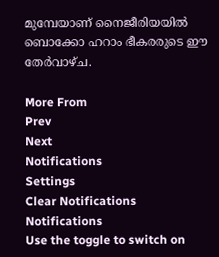മുമ്പേയാണ് നൈജീരിയയില്‍ ബൊക്കോ ഹറാം ഭീകരരുടെ ഈ തേര്‍വാഴ്ച.

More From
Prev
Next
Notifications
Settings
Clear Notifications
Notifications
Use the toggle to switch on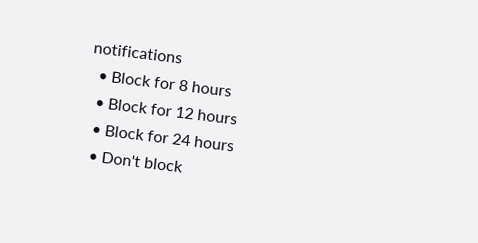notifications
  • Block for 8 hours
  • Block for 12 hours
  • Block for 24 hours
  • Don't block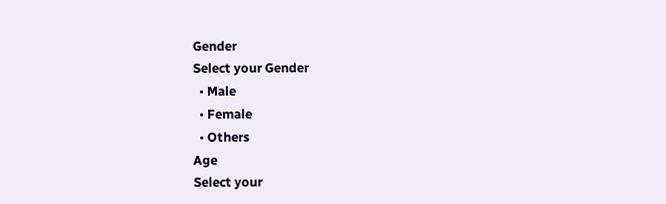Gender
Select your Gender
  • Male
  • Female
  • Others
Age
Select your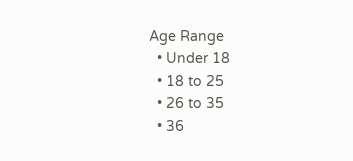Age Range
  • Under 18
  • 18 to 25
  • 26 to 35
  • 36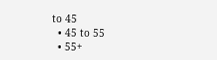to 45
  • 45 to 55
  • 55+